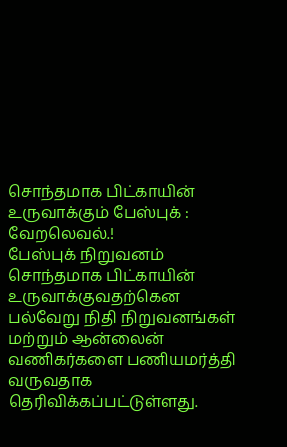சொந்தமாக பிட்காயின் உருவாக்கும் பேஸ்புக் : வேறலெவல்.!
பேஸ்புக் நிறுவனம் சொந்தமாக பிட்காயின் உருவாக்குவதற்கென பல்வேறு நிதி நிறுவனங்கள் மற்றும் ஆன்லைன் வணிகர்களை பணியமர்த்தி வருவதாக தெரிவிக்கப்பட்டுள்ளது.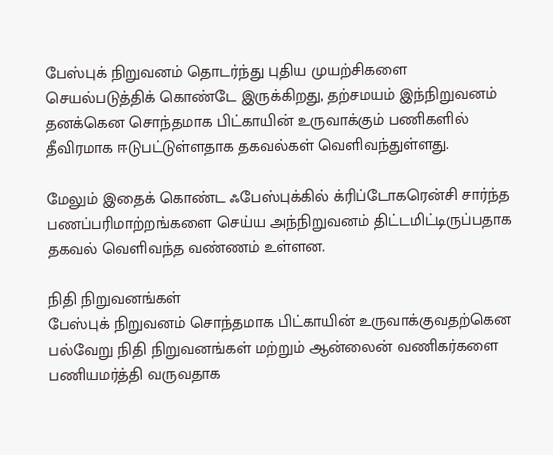பேஸ்புக் நிறுவனம் தொடர்ந்து புதிய முயற்சிகளை செயல்படுத்திக் கொண்டே இருக்கிறது, தற்சமயம் இந்நிறுவனம் தனக்கென சொந்தமாக பிட்காயின் உருவாக்கும் பணிகளில் தீவிரமாக ஈடுபட்டுள்ளதாக தகவல்கள் வெளிவந்துள்ளது.

மேலும் இதைக் கொண்ட ஃபேஸ்புக்கில் க்ரிப்டோகரென்சி சார்ந்த பணப்பரிமாற்றங்களை செய்ய அந்நிறுவனம் திட்டமிட்டிருப்பதாக தகவல் வெளிவந்த வண்ணம் உள்ளன.

நிதி நிறுவனங்கள்
பேஸ்புக் நிறுவனம் சொந்தமாக பிட்காயின் உருவாக்குவதற்கென பல்வேறு நிதி நிறுவனங்கள் மற்றும் ஆன்லைன் வணிகர்களை பணியமர்த்தி வருவதாக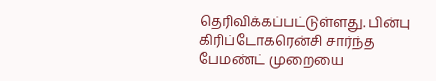தெரிவிக்கப்பட்டுள்ளது. பின்பு கிரிப்டோகரென்சி சார்ந்த பேமண்ட் முறையை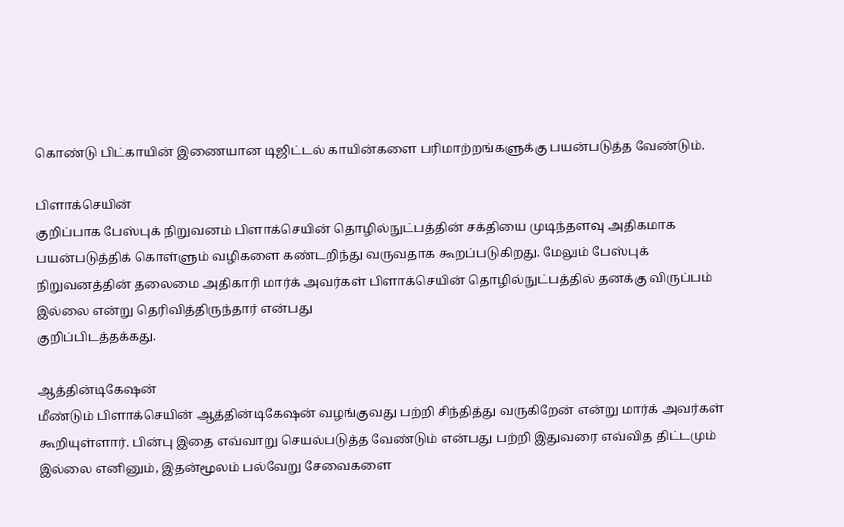கொண்டு பிட்காயின் இணையான டிஜிட்டல் காயின்களை பரிமாற்றங்களுக்கு பயன்படுத்த வேண்டும்.

பிளாக்செயின்
குறிப்பாக பேஸ்புக் நிறுவனம் பிளாக்செயின் தொழில்நுட்பத்தின் சக்தியை முடிந்தளவு அதிகமாக பயன்படுத்திக் கொள்ளும் வழிகளை கண்டறிந்து வருவதாக கூறப்படுகிறது. மேலும் பேஸ்புக் நிறுவனத்தின் தலைமை அதிகாரி மார்க் அவர்கள் பிளாக்செயின் தொழில்நுட்பத்தில் தனக்கு விருப்பம் இல்லை என்று தெரிவித்திருந்தார் என்பது
குறிப்பிடத்தக்கது.

ஆத்தின்டிகேஷன்
மீண்டும் பிளாக்செயின் ஆத்தின்டிகேஷன் வழங்குவது பற்றி சிந்தித்து வருகிறேன் என்று மார்க் அவர்கள் கூறியுள்ளார். பின்பு இதை எவ்வாறு செயல்படுத்த வேண்டும் என்பது பற்றி இதுவரை எவ்வித திட்டமும் இல்லை எனினும், இதன்மூலம் பல்வேறு சேவைகளை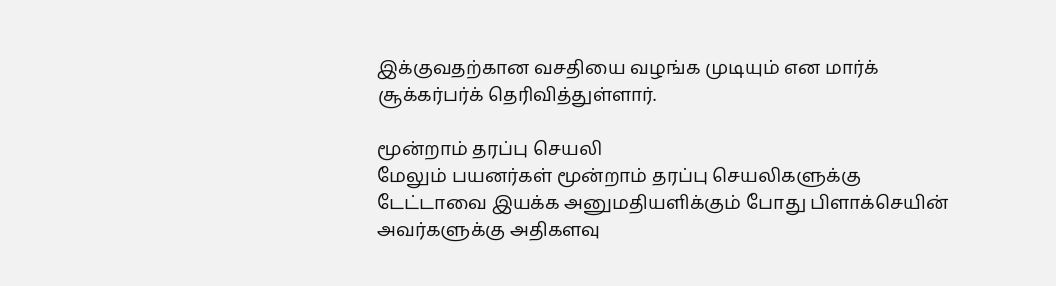இக்குவதற்கான வசதியை வழங்க முடியும் என மார்க் சூக்கர்பர்க் தெரிவித்துள்ளார்.

மூன்றாம் தரப்பு செயலி
மேலும் பயனர்கள் மூன்றாம் தரப்பு செயலிகளுக்கு டேட்டாவை இயக்க அனுமதியளிக்கும் போது பிளாக்செயின் அவர்களுக்கு அதிகளவு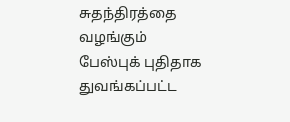சுதந்திரத்தை வழங்கும் பேஸ்புக் புதிதாக துவங்கப்பட்ட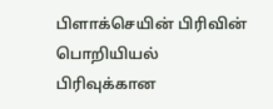பிளாக்செயின் பிரிவின் பொறியியல்
பிரிவுக்கான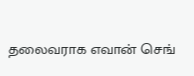தலைவராக எவான் செங்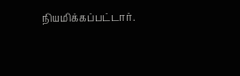நியமிக்கப்பட்டார்.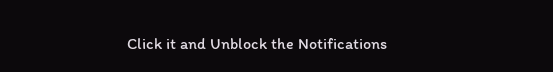Click it and Unblock the Notifications